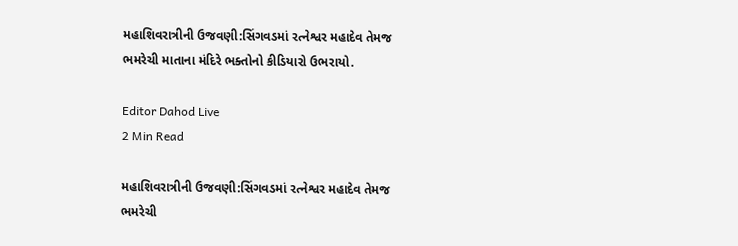મહાશિવરાત્રીની ઉજવણી:સિંગવડમાં રત્નેશ્વર મહાદેવ તેમજ ભમરેચી માતાના મંદિરે ભક્તોનો કીડિયારો ઉભરાયો.

Editor Dahod Live
2 Min Read

મહાશિવરાત્રીની ઉજવણી:સિંગવડમાં રત્નેશ્વર મહાદેવ તેમજ ભમરેચી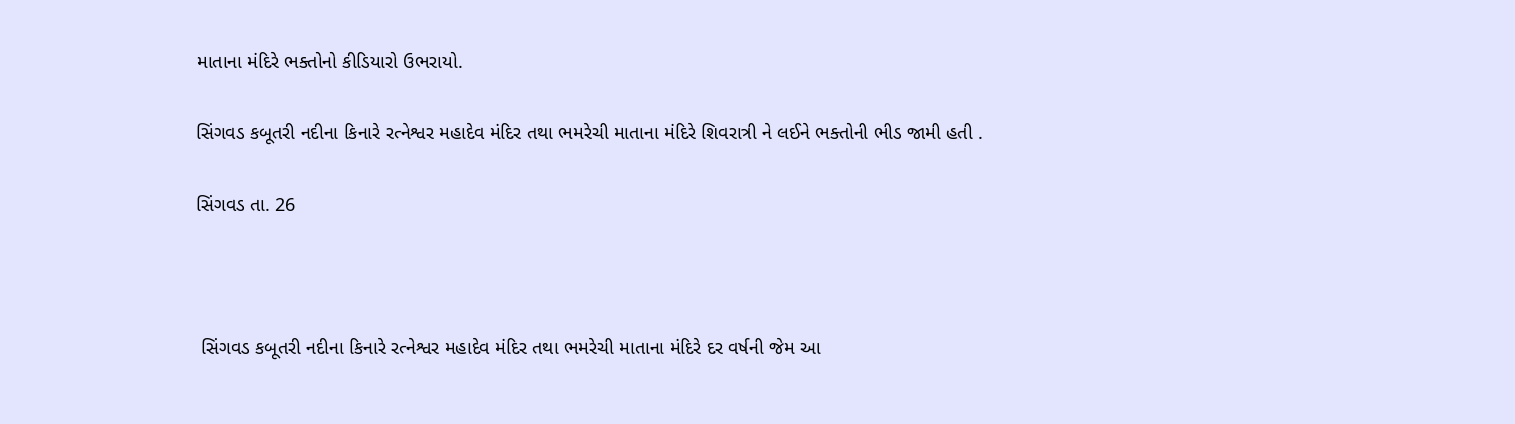માતાના મંદિરે ભક્તોનો કીડિયારો ઉભરાયો.

સિંગવડ કબૂતરી નદીના કિનારે રત્નેશ્વર મહાદેવ મંદિર તથા ભમરેચી માતાના મંદિરે શિવરાત્રી ને લઈને ભક્તોની ભીડ જામી હતી .

સિંગવડ તા. 26



 સિંગવડ કબૂતરી નદીના કિનારે રત્નેશ્વર મહાદેવ મંદિર તથા ભમરેચી માતાના મંદિરે દર વર્ષની જેમ આ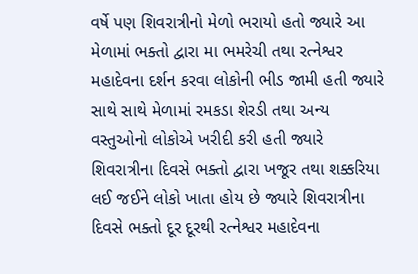વર્ષે પણ શિવરાત્રીનો મેળો ભરાયો હતો જ્યારે આ મેળામાં ભક્તો દ્વારા મા ભમરેચી તથા રત્નેશ્વર મહાદેવના દર્શન કરવા લોકોની ભીડ જામી હતી જ્યારે સાથે સાથે મેળામાં રમકડા શેરડી તથા અન્ય વસ્તુઓનો લોકોએ ખરીદી કરી હતી જ્યારે શિવરાત્રીના દિવસે ભક્તો દ્વારા ખજૂર તથા શક્કરિયા લઈ જઈને લોકો ખાતા હોય છે જ્યારે શિવરાત્રીના દિવસે ભક્તો દૂર દૂરથી રત્નેશ્વર મહાદેવના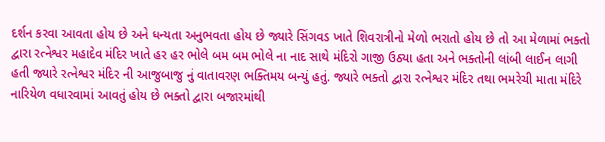દર્શન કરવા આવતા હોય છે અને ધન્યતા અનુભવતા હોય છે જ્યારે સિંગવડ ખાતે શિવરાત્રીનો મેળો ભરાતો હોય છે તો આ મેળામાં ભક્તો દ્વારા રત્નેશ્વર મહાદેવ મંદિર ખાતે હર હર ભોલે બમ બમ ભોલે ના નાદ સાથે મંદિરો ગાજી ઉઠ્યા હતા અને ભક્તોની લાંબી લાઈન લાગી હતી જ્યારે રત્નેશ્વર મંદિર ની આજુબાજુ નું વાતાવરણ ભક્તિમય બન્યું હતું. જ્યારે ભક્તો દ્વારા રત્નેશ્વર મંદિર તથા ભમરેચી માતા મંદિરે નારિયેળ વધારવામાં આવતું હોય છે ભક્તો દ્વારા બજારમાંથી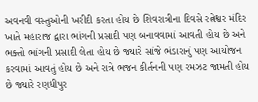અવનવી વસ્તુઓની ખરીદી કરતા હોય છે શિવરાત્રીના દિવસે રત્નેશ્વર મંદિર ખાતે મહારાજ દ્વારા ભાંગની પ્રસાદી પણ બનાવવામાં આવતી હોય છે અને ભક્તો ભાંગની પ્રસાદી લેતા હોય છે જ્યારે સાંજે ભંડારાનું પણ આયોજન કરવામાં આવતું હોય છે અને રાત્રે ભજન કીર્તનની પણ રમઝટ જામતી હોય છે જ્યારે રણધીપુર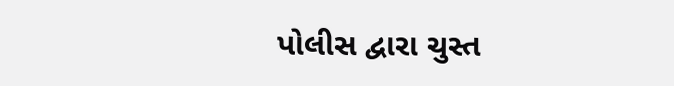પોલીસ દ્વારા ચુસ્ત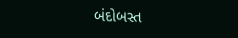બંદોબસ્ત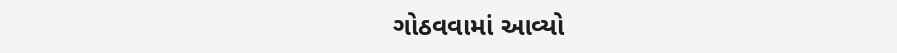ગોઠવવામાં આવ્યો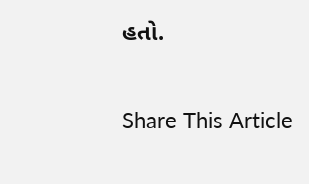હતો.

Share This Article